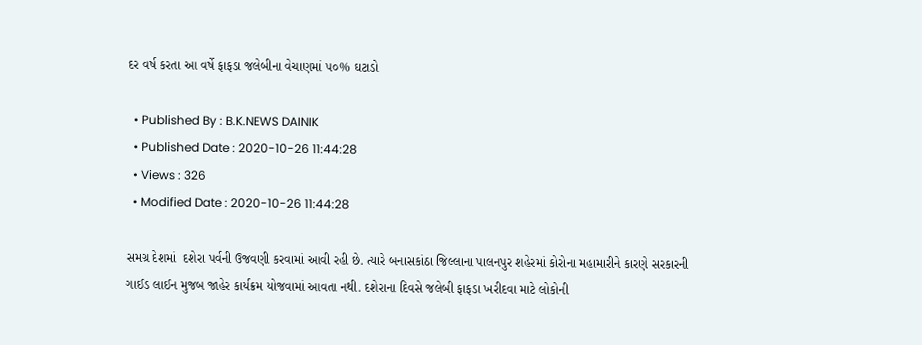દર વર્ષ કરતા આ વર્ષે ફાફડા જલેબીના વેચાણમાં ૫૦% ઘટાડો

  • Published By : B.K.NEWS DAINIK
  • Published Date : 2020-10-26 11:44:28
  • Views : 326
  • Modified Date : 2020-10-26 11:44:28

સમગ્ર દેશમાં  દશેરા પર્વની ઉજવણી કરવામાં આવી રહી છે. ત્યારે બનાસકાંઠા જિલ્લાના પાલનપુર શહેરમાં કોરોના મહામારીને કારણે સરકારની ગાઈડ લાઈન મુજબ જાહેર કાર્યક્રમ યોજવામાં આવતા નથી. દશેરાના દિવસે જલેબી ફાફડા ખરીદવા માટે લોકોની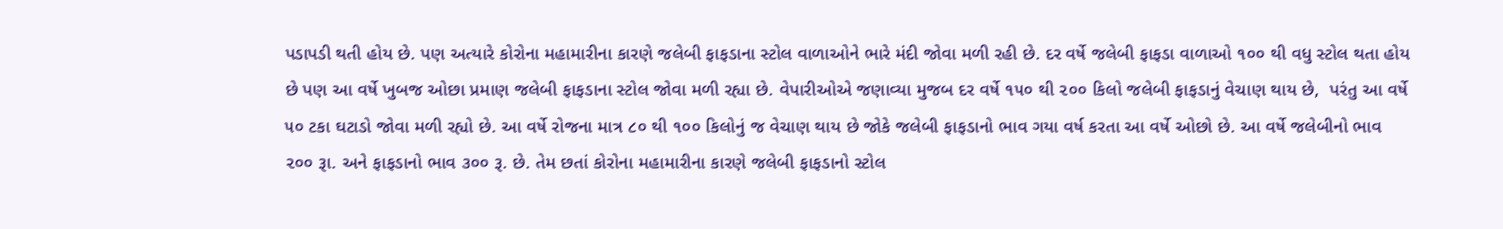પડાપડી થતી હોય છે. પણ અત્યારે કોરોના મહામારીના કારણે જલેબી ફાફડાના સ્ટોલ વાળાઓને ભારે મંદી જોવા મળી રહી છે. દર વર્ષે જલેબી ફાફડા વાળાઓ ૧૦૦ થી વધુ સ્ટોલ થતા હોય છે પણ આ વર્ષે ખુબજ ઓછા પ્રમાણ જલેબી ફાફડાના સ્ટોલ જોવા મળી રહ્યા છે. વેપારીઓએ જણાવ્યા મુજબ દર વર્ષે ૧૫૦ થી ૨૦૦ કિલો જલેબી ફાફડાનું વેચાણ થાય છે,  પરંતુ આ વર્ષે ૫૦ ટકા ઘટાડો જોવા મળી રહ્યો છે. આ વર્ષે રોજના માત્ર ૮૦ થી ૧૦૦ કિલોનું જ વેચાણ થાય છે જોકે જલેબી ફાફડાનો ભાવ ગયા વર્ષ કરતા આ વર્ષે ઓછો છે. આ વર્ષે જલેબીનો ભાવ ૨૦૦ રૂા. અને ફાફડાનો ભાવ ૩૦૦ રૂ. છે. તેમ છતાં કોરોના મહામારીના કારણે જલેબી ફાફડાનો સ્ટોલ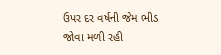ઉપર દર વર્ષની જેમ ભીડ જોવા મળી રહી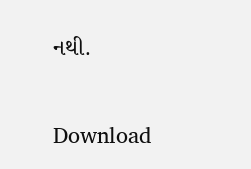નથી.

Download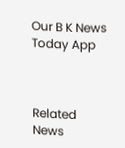Our B K News Today App



Related News